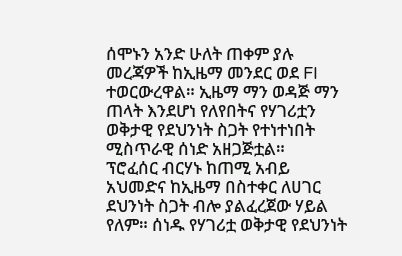ሰሞኑን አንድ ሁለት ጠቀም ያሉ መረጃዎች ከኢዜማ መንደር ወደ FI ተወርውረዋል። ኢዜማ ማን ወዳጅ ማን ጠላት እንደሆነ የለየበትና የሃገሪቷን ወቅታዊ የደህንነት ስጋት የተነተነበት ሚስጥራዊ ሰነድ አዘጋጅቷል።
ፕሮፈሰር ብርሃኑ ከጠሚ አብይ አህመድና ከኢዜማ በስተቀር ለሀገር ደህንነት ስጋት ብሎ ያልፈረጀው ሃይል የለም። ሰነዱ የሃገሪቷ ወቅታዊ የደህንነት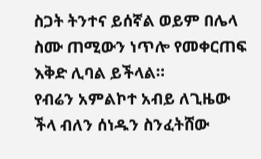ስጋት ትንተና ይሰኛል ወይም በሌላ ስሙ ጠሚውን ነጥሎ የመቀርጠፍ እቅድ ሊባል ይችላል።
የብሬን አምልኮተ አብይ ለጊዜው ችላ ብለን ሰነዱን ስንፈትሸው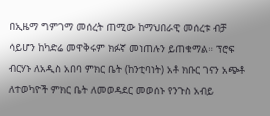በኢዜማ ግምገማ መሰረት ጠሚው ከማህበራዊ መሰረቱ ብቻ ሳይሆን ከካድሬ መዋቅሩም ክፉኛ መነጠሉን ይጠቁማል። ፕሮፍ ብርሃኑ ለአዲስ አበባ ምክር ቤት (ከንቲባነት) አቶ ክቡር ገናን አጭቶ ለተወካዮች ምክር ቤት ለመወዳደር መወሰኑ የንጉስ አብይ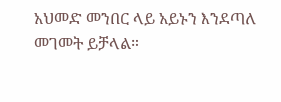አህመድ መንበር ላይ አይኑን እንደጣለ መገመት ይቻላል።